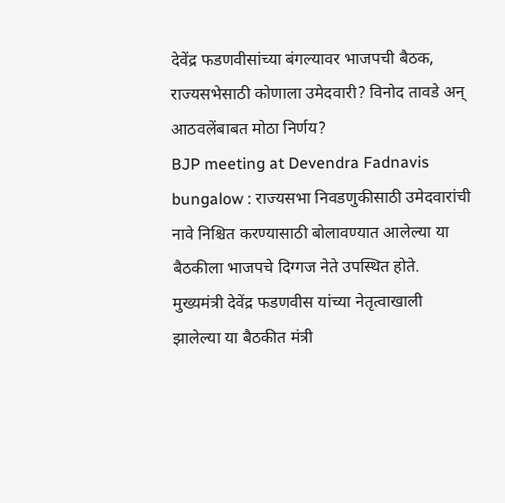देवेंद्र फडणवीसांच्या बंगल्यावर भाजपची बैठक, राज्यसभेसाठी कोणाला उमेदवारी? विनोद तावडे अन् आठवलेंबाबत मोठा निर्णय?
BJP meeting at Devendra Fadnavis bungalow : राज्यसभा निवडणुकीसाठी उमेदवारांची नावे निश्चित करण्यासाठी बोलावण्यात आलेल्या या बैठकीला भाजपचे दिग्गज नेते उपस्थित होते. मुख्यमंत्री देवेंद्र फडणवीस यांच्या नेतृत्वाखाली झालेल्या या बैठकीत मंत्री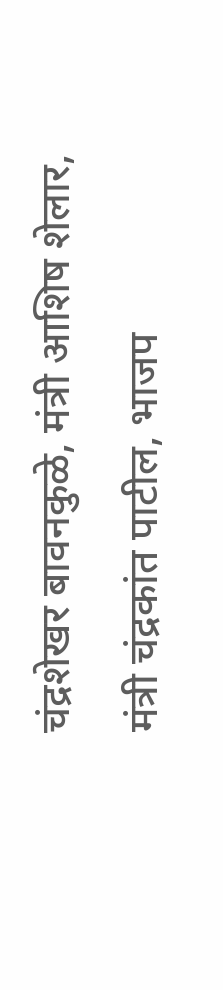चंद्रशेखर बावनकुळे, मंत्री आशिष शेलार, मंत्री चंद्रकांत पाटील, भाजप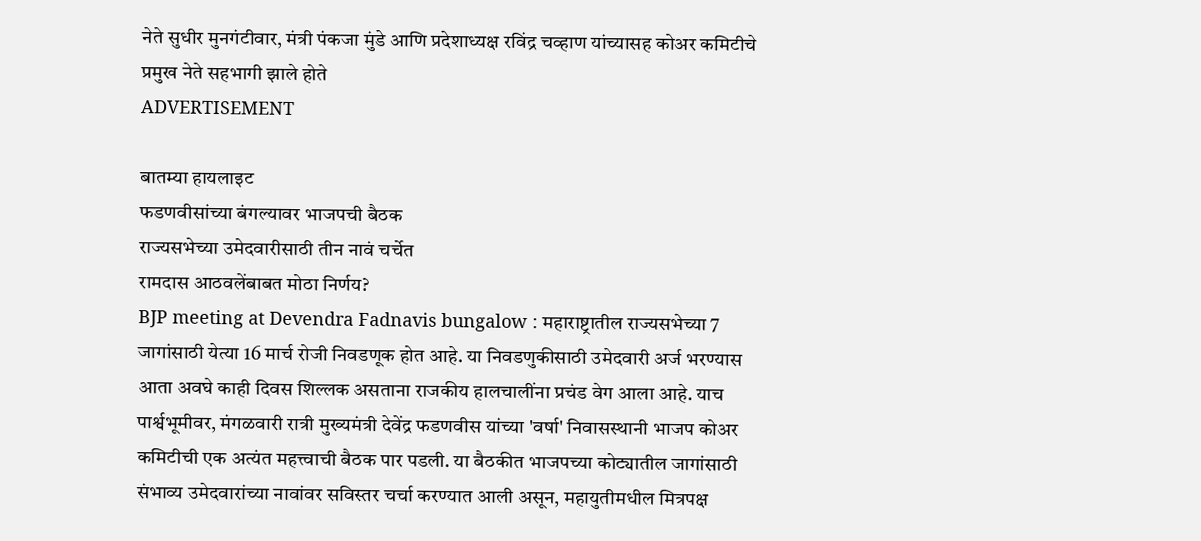नेते सुधीर मुनगंटीवार, मंत्री पंकजा मुंडे आणि प्रदेशाध्यक्ष रविंद्र चव्हाण यांच्यासह कोअर कमिटीचे प्रमुख नेते सहभागी झाले होते
ADVERTISEMENT

बातम्या हायलाइट
फडणवीसांच्या बंगल्यावर भाजपची बैठक
राज्यसभेच्या उमेदवारीसाठी तीन नावं चर्चेत
रामदास आठवलेंबाबत मोठा निर्णय?
BJP meeting at Devendra Fadnavis bungalow : महाराष्ट्रातील राज्यसभेच्या 7 जागांसाठी येत्या 16 मार्च रोजी निवडणूक होत आहे. या निवडणुकीसाठी उमेदवारी अर्ज भरण्यास आता अवघे काही दिवस शिल्लक असताना राजकीय हालचालींना प्रचंड वेग आला आहे. याच पार्श्वभूमीवर, मंगळवारी रात्री मुख्यमंत्री देवेंद्र फडणवीस यांच्या 'वर्षा' निवासस्थानी भाजप कोअर कमिटीची एक अत्यंत महत्त्वाची बैठक पार पडली. या बैठकीत भाजपच्या कोट्यातील जागांसाठी संभाव्य उमेदवारांच्या नावांवर सविस्तर चर्चा करण्यात आली असून, महायुतीमधील मित्रपक्ष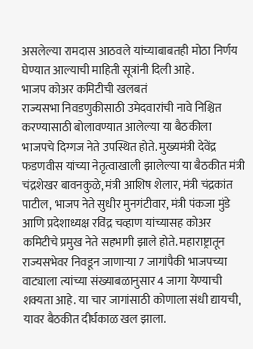असलेल्या रामदास आठवले यांच्याबाबतही मोठा निर्णय घेण्यात आल्याची माहिती सूत्रांनी दिली आहे.
भाजप कोअर कमिटीची खलबतं
राज्यसभा निवडणुकीसाठी उमेदवारांची नावे निश्चित करण्यासाठी बोलावण्यात आलेल्या या बैठकीला भाजपचे दिग्गज नेते उपस्थित होते. मुख्यमंत्री देवेंद्र फडणवीस यांच्या नेतृत्वाखाली झालेल्या या बैठकीत मंत्री चंद्रशेखर बावनकुळे, मंत्री आशिष शेलार, मंत्री चंद्रकांत पाटील, भाजप नेते सुधीर मुनगंटीवार, मंत्री पंकजा मुंडे आणि प्रदेशाध्यक्ष रविंद्र चव्हाण यांच्यासह कोअर कमिटीचे प्रमुख नेते सहभागी झाले होते. महाराष्ट्रातून राज्यसभेवर निवडून जाणाऱ्या 7 जागांपैकी भाजपच्या वाट्याला त्यांच्या संख्याबळानुसार 4 जागा येण्याची शक्यता आहे. या चार जागांसाठी कोणाला संधी द्यायची, यावर बैठकीत दीर्घकाळ खल झाला.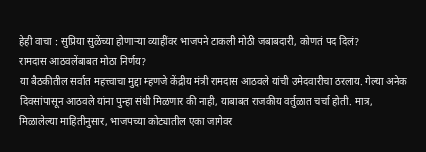हेही वाचा : सुप्रिया सुळेंच्या होणाऱ्या व्याहींवर भाजपने टाकली मोठी जबाबदारी, कोणतं पद दिलं?
रामदास आठवलेंबाबत मोठा निर्णय?
या बैठकीतील सर्वात महत्त्वाचा मुद्दा म्हणजे केंद्रीय मंत्री रामदास आठवले यांची उमेदवारीचा ठरलाय. गेल्या अनेक दिवसांपासून आठवले यांना पुन्हा संधी मिळणार की नाही, याबाबत राजकीय वर्तुळात चर्चा होती. मात्र, मिळालेल्या माहितीनुसार, भाजपच्या कोट्यातील एका जागेवर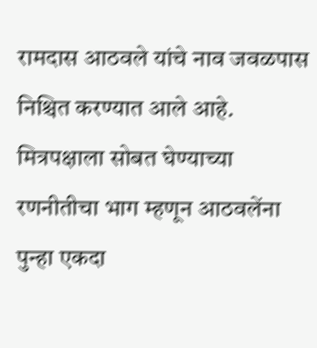रामदास आठवले यांचे नाव जवळपास निश्चित करण्यात आले आहे. मित्रपक्षाला सोबत घेण्याच्या रणनीतीचा भाग म्हणून आठवलेंना पुन्हा एकदा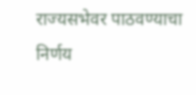राज्यसभेवर पाठवण्याचा निर्णय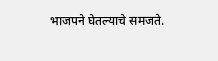भाजपने घेतल्याचे समजते.